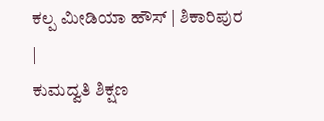ಕಲ್ಪ ಮೀಡಿಯಾ ಹೌಸ್ | ಶಿಕಾರಿಪುರ |
ಕುಮದ್ವತಿ ಶಿಕ್ಷಣ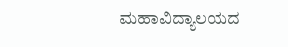ಮಹಾವಿದ್ಯಾಲಯದ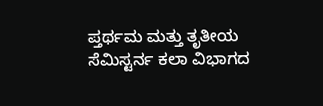ಪ್ತರ್ಥಮ ಮತ್ತು ತೃತೀಯ ಸೆಮಿಸ್ಟರ್ನ ಕಲಾ ವಿಭಾಗದ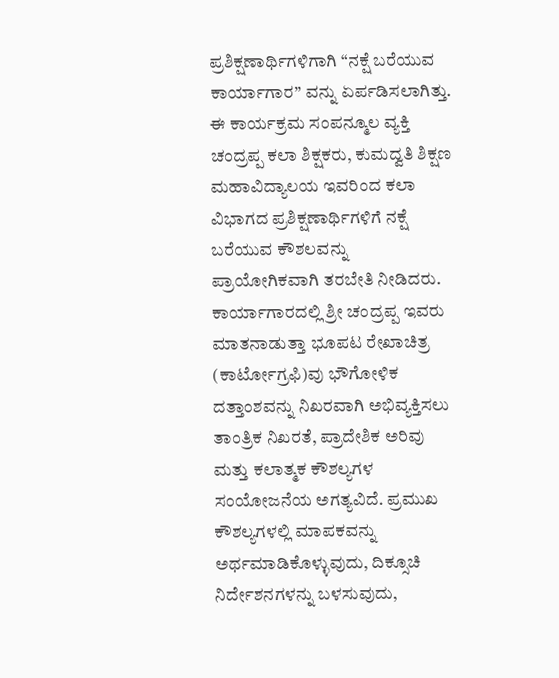ಪ್ರಶಿಕ್ಷಣಾರ್ಥಿಗಳಿಗಾಗಿ “ನಕ್ಷೆ ಬರೆಯುವ ಕಾರ್ಯಾಗಾರ” ವನ್ನು ಏರ್ಪಡಿಸಲಾಗಿತ್ತು. ಈ ಕಾರ್ಯಕ್ರಮ ಸಂಪನ್ಮೂಲ ವ್ಯಕ್ತಿ ಚಂದ್ರಪ್ಪ ಕಲಾ ಶಿಕ್ಷಕರು, ಕುಮದ್ವತಿ ಶಿಕ್ಷಣ ಮಹಾವಿದ್ಯಾಲಯ ಇವರಿಂದ ಕಲಾ ವಿಭಾಗದ ಪ್ರಶಿಕ್ಷಣಾರ್ಥಿಗಳಿಗೆ ನಕ್ಷೆ ಬರೆಯುವ ಕೌಶಲವನ್ನು ಪ್ರಾಯೋಗಿಕವಾಗಿ ತರಬೇತಿ ನೀಡಿದರು.
ಕಾರ್ಯಾಗಾರದಲ್ಲಿ ಶ್ರೀ ಚಂದ್ರಪ್ಪ ಇವರು ಮಾತನಾಡುತ್ತಾ ಭೂಪಟ ರೇಖಾಚಿತ್ರ (ಕಾರ್ಟೋಗ್ರಫಿ)ವು ಭೌಗೋಳಿಕ ದತ್ತಾಂಶವನ್ನು ನಿಖರವಾಗಿ ಅಭಿವ್ಯಕ್ತಿಸಲು ತಾಂತ್ರಿಕ ನಿಖರತೆ, ಪ್ರಾದೇಶಿಕ ಅರಿವು ಮತ್ತು ಕಲಾತ್ಮಕ ಕೌಶಲ್ಯಗಳ ಸಂಯೋಜನೆಯ ಅಗತ್ಯವಿದೆ. ಪ್ರಮುಖ ಕೌಶಲ್ಯಗಳಲ್ಲಿ ಮಾಪಕವನ್ನು ಅರ್ಥಮಾಡಿಕೊಳ್ಳುವುದು, ದಿಕ್ಸೂಚಿ ನಿರ್ದೇಶನಗಳನ್ನು ಬಳಸುವುದು,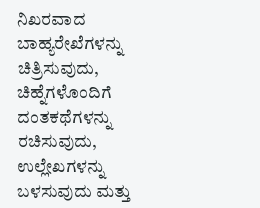ನಿಖರವಾದ ಬಾಹ್ಯರೇಖೆಗಳನ್ನು ಚಿತ್ರಿಸುವುದು, ಚಿಹ್ನೆಗಳೊಂದಿಗೆ ದಂತಕಥೆಗಳನ್ನು ರಚಿಸುವುದು, ಉಲ್ಲೇಖಗಳನ್ನು ಬಳಸುವುದು ಮತ್ತು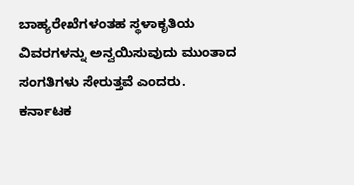ಬಾಹ್ಯರೇಖೆಗಳಂತಹ ಸ್ಥಳಾಕೃತಿಯ ವಿವರಗಳನ್ನು ಅನ್ವಯಿಸುವುದು ಮುಂತಾದ ಸಂಗತಿಗಳು ಸೇರುತ್ತವೆ ಎಂದರು.
ಕರ್ನಾಟಕ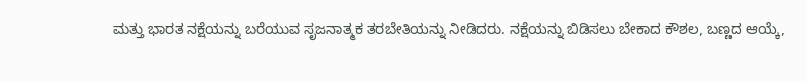ಮತ್ತು ಭಾರತ ನಕ್ಷೆಯನ್ನು ಬರೆಯುವ ಸೃಜನಾತ್ಮಕ ತರಬೇತಿಯನ್ನು ನೀಡಿದರು. ನಕ್ಷೆಯನ್ನು ಬಿಡಿಸಲು ಬೇಕಾದ ಕೌಶಲ, ಬಣ್ಣದ ಆಯ್ಕೆ,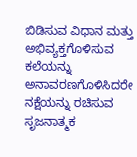ಬಿಡಿಸುವ ವಿಧಾನ ಮತ್ತು ಅಭಿವ್ಯಕ್ತಗೊಳಿಸುವ ಕಲೆಯನ್ನು ಅನಾವರಣಗೊಳಿಸಿದರೇ ನಕ್ಷೆಯನ್ನು ರಚಿಸುವ ಸೃಜನಾತ್ಮಕ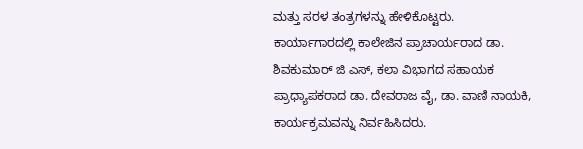ಮತ್ತು ಸರಳ ತಂತ್ರಗಳನ್ನು ಹೇಳಿಕೊಟ್ಟರು.
ಕಾರ್ಯಾಗಾರದಲ್ಲಿ ಕಾಲೇಜಿನ ಪ್ರಾಚಾರ್ಯರಾದ ಡಾ. ಶಿವಕುಮಾರ್ ಜಿ ಎಸ್, ಕಲಾ ವಿಭಾಗದ ಸಹಾಯಕ ಪ್ರಾಧ್ಯಾಪಕರಾದ ಡಾ. ದೇವರಾಜ ವೈ, ಡಾ. ವಾಣಿ ನಾಯಕಿ, ಕಾರ್ಯಕ್ರಮವನ್ನು ನಿರ್ವಹಿಸಿದರು.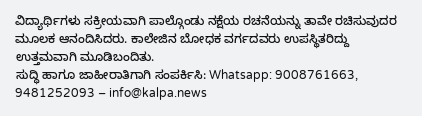ವಿದ್ಯಾರ್ಥಿಗಳು ಸಕ್ರೀಯವಾಗಿ ಪಾಲ್ಗೊಂಡು ನಕ್ಷೆಯ ರಚನೆಯನ್ನು ತಾವೇ ರಚಿಸುವುದರ ಮೂಲಕ ಆನಂದಿಸಿದರು. ಕಾಲೇಜಿನ ಬೋಧಕ ವರ್ಗದವರು ಉಪಸ್ಥಿತರಿದ್ದು ಉತ್ತಮವಾಗಿ ಮೂಡಿಬಂದಿತು.
ಸುದ್ಧಿ ಹಾಗೂ ಜಾಹೀರಾತಿಗಾಗಿ ಸಂಪರ್ಕಿಸಿ: Whatsapp: 9008761663, 9481252093 – info@kalpa.news